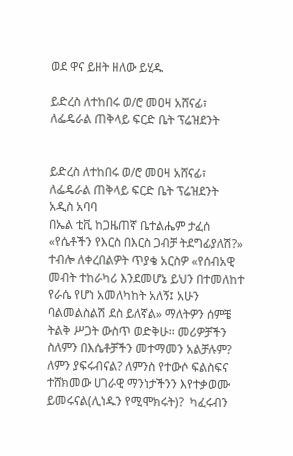ወደ ዋና ይዘት ዘለው ይሂዱ

ይድረስ ለተከበሩ ወ/ሮ መዐዛ አሸናፊ፣ ለፌዴራል ጠቅላይ ፍርድ ቤት ፕሬዝደንት


ይድረስ ለተከበሩ ወ/ሮ መዐዛ አሸናፊ፣  ለፌዴራል ጠቅላይ ፍርድ ቤት ፕሬዝደንት
አዲስ አባባ
በኤል ቲቪ ከጋዜጠኛ ቤተልሔም ታፈሰ  «የሴቶችን የእርስ በእርስ ጋብቻ ትደግፊያለሽ?» ተብሎ ለቀረበልዎት ጥያቄ አርስዎ «የሰብአዊ መብት ተከራካሪ እንደመሆኔ ይህን በተመለከተ የራሴ የሆነ አመለካከት አለኝ፤ አሁን ባልመልስልሽ ደስ ይለኛል» ማለትዎን ሰምቼ ትልቅ ሥጋት ውስጥ ወድቅሁ፡፡ መሪዎቻችን ስለምን በእሴቶቻችን መተማመን አልቻሉም? ለምን ያፍሩብናል? ለምንስ የተውሶ ፍልስፍና ተሸክመው ሀገራዊ ማንነታችንን እየተቃወሙ ይመሩናል(ሊነዱን የሚሞክሩት)?  ካፈሩብን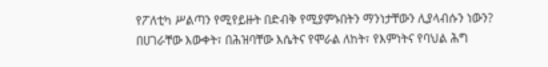የፖለቲካ ሥልጣን የሚየይዙት በድብቅ የሚያምኑበትን ማንነታቸውን ሊያላብሱን ነውን? በሀገራቸው እውቀት፣ በሕዝባቸው እሴትና የሞራል ለከት፣ የእምነትና የባህል ሕግ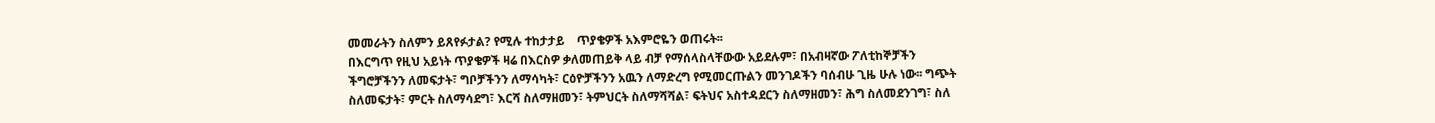መመራትን ስለምን ይጸየፉታል? የሚሉ ተከታታይ    ጥያቄዎች አእምሮዬን ወጠሩት፡፡
በእርግጥ የዚህ አይነት ጥያቄዎች ዛሬ በእርስዎ ቃለመጠይቅ ላይ ብቻ የማሰላስላቸውው አይደሉም፣ በአብዛኛው ፖለቲከኞቻችን ችግሮቻችንን ለመፍታት፣ ግቦቻችንን ለማሳካት፣ ርዕዮቻችንን አዉን ለማድረግ የሚመርጡልን መንገዶችን ባሰብሁ ጊዜ ሁሉ ነው፡፡ ግጭት ስለመፍታት፣ ምርት ስለማሳደግ፣ እርሻ ስለማዘመን፣ ትምህርት ስለማሻሻል፣ ፍትህና አስተዳደርን ስለማዘመን፣ ሕግ ስለመደንገግ፣ ስለ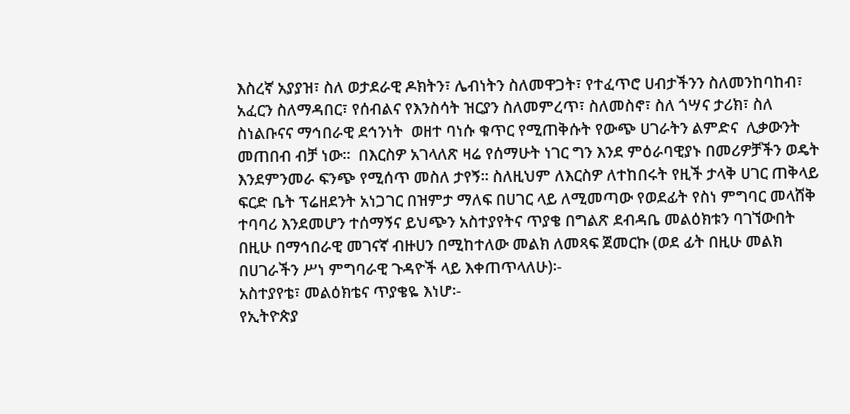እስረኛ አያያዝ፣ ስለ ወታደራዊ ዶክትን፣ ሌብነትን ስለመዋጋት፣ የተፈጥሮ ሀብታችንን ስለመንከባከብ፣ አፈርን ስለማዳበር፣ የሰብልና የእንስሳት ዝርያን ስለመምረጥ፣ ስለመስኖ፣ ስለ ጎሣና ታሪክ፣ ስለ ስነልቡናና ማኅበራዊ ደኅንነት  ወዘተ ባነሱ ቁጥር የሚጠቅሱት የውጭ ሀገራትን ልምድና  ሊቃውንት መጠበብ ብቻ ነው፡፡  በእርስዎ አገላለጽ ዛሬ የሰማሁት ነገር ግን እንደ ምዕራባዊያኑ በመሪዎቻችን ወዴት እንደምንመራ ፍንጭ የሚሰጥ መስለ ታየኝ፡፡ ስለዚህም ለእርስዎ ለተከበሩት የዚች ታላቅ ሀገር ጠቅላይ ፍርድ ቤት ፕሬዘደንት አነጋገር በዝምታ ማለፍ በሀገር ላይ ለሚመጣው የወደፊት የስነ ምግባር መላሸቅ ተባባሪ እንደመሆን ተሰማኝና ይህጭን አስተያየትና ጥያቄ በግልጽ ደብዳቤ መልዕክቱን ባገኘውበት በዚሁ በማኅበራዊ መገናኛ ብዙሀን በሚከተለው መልክ ለመጻፍ ጀመርኩ (ወደ ፊት በዚሁ መልክ በሀገራችን ሥነ ምግባራዊ ጉዳዮች ላይ እቀጠጥላለሁ)፡-
አስተያየቴ፣ መልዕክቴና ጥያቄዬ እነሆ፡-
የኢትዮጵያ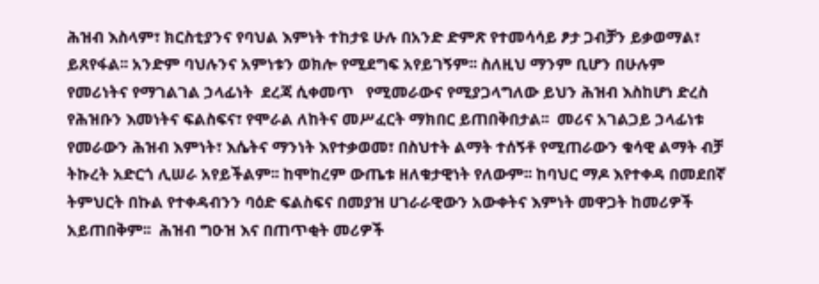ሕዝብ እስላም፣ ክርስቲያንና የባህል እምነት ተከታዩ ሁሉ በአንድ ድምጽ የተመሳሳይ ፆታ ጋብቻን ይቃወማል፣ ይጸየፋል፡፡ አንድም ባህሉንና አምነቱን ወክሎ የሚደግፍ አየይገኝም፡፡ ስለዚህ ማንም ቢሆን በሁሉም የመሪነትና የማገልገል ኃላፊነት  ደረጃ ሲቀመጥ   የሚመራውና የሚያጋላግለው ይህን ሕዝብ እስከሆነ ድረስ የሕዝቡን እመነትና ፍልስፍና፣ የሞራል ለከትና መሥፈርት ማክበር ይጠበቅበታል፡፡  መሪና አገልጋይ ኃላፊነቱ የመራውን ሕዝብ እምነት፣ እሴትና ማንነት እየተቃወመ፣ በስህተት ልማት ተሰኝቶ የሚጠራውን ቁሳዊ ልማት ብቻ ትኩረት አድርጎ ሊሠራ አየይችልም፡፡ ከሞከረም ውጤቱ ዘለቁታዊነት የለውም፡፡ ከባህር ማዶ እየተቀዳ በመደበኛ ትምህርት በኩል የተቀዳብንን ባዕድ ፍልስፍና በመያዝ ሀገራራዊውን አውቀትና እምነት መዋጋት ከመሪዎች አይጠበቅም፡፡  ሕዝብ ግዑዝ እና በጠጥቂት መሪዎች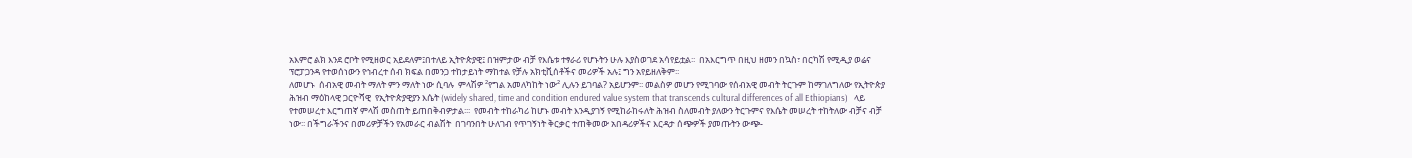አእምሮ ልክ እንደ ሮቦት የሚዘወር አይደለም፤በተለይ ኢትዮጵያዊ፤ በዝምታው ብቻ የእሴቱ ተፃራሪ የሆኑትን ሁሉ እያስወገደ አሳየይቷል፡፡  በአእርግጥ በዚህ ዘመን በኳስ፣ በርካሽ የሚዲያ ወሬና ፕሮፓጋንዳ የተወሰነውን የኅብረተ ሰብ ክፍል በመንጋ ተከታይነት ማከተል የቻሉ አክቲቪሰቶችና መሪዎች አሉ፤ ግን አየይዘለቅም፡፡
ለመሆኑ  ሰብአዊ መብት ማለት ምን ማለት ነው ሲባሉ  ምላሽዎ ²የግል አመለካከት ነው² ሊሉን ይገባል? አይሆንም፡፡ መልስዎ መሆን የሚገባው የሰብአዊ መብት ትርጉም ከማገለግለው የኢትዮጵያ ሕዝብ ማዕከላዊ ጋርዮሻዊ  የኢትዮጵያዊያን እሴት (widely shared, time and condition endured value system that transcends cultural differences of all Ethiopians)   ላይ የተመሠረተ እርግጠኛ ምላሽ መስጠት ይጠበቅብዎታል፡፡፡  የመብት ተከራካሪ ከሆኑ መብት እንዲያገኝ የሚከራከሩለት ሕዝብ ስለመብት ያለውን ትርጉምና የእሴት መሠረት ተከትለው ብቻና ብቻ ነው፡፡ በችግራችንና በመሪዎቻችን የአመራር ብልሽት  በገባንበት ሁለገብ የጥገኝነት ቅርቃር ተጠቅመው አበዳሪዎችና እርዳታ ሰጭዎች ያመጡትን ውጭ-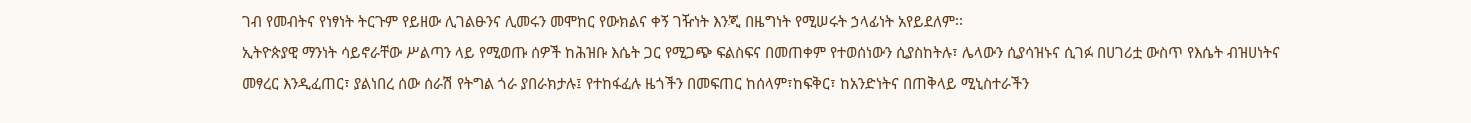ገብ የመብትና የነፃነት ትርጉም የይዘው ሊገልፁንና ሊመሩን መሞከር የውክልና ቀኝ ገዥነት እንጂ በዜግነት የሚሠሩት ኃላፊነት አየይደለም፡፡
ኢትዮጵያዊ ማንነት ሳይኖራቸው ሥልጣን ላይ የሚወጡ ሰዎች ከሕዝቡ እሴት ጋር የሚጋጭ ፍልስፍና በመጠቀም የተወሰነውን ሲያስከትሉ፣ ሌላውን ሲያሳዝኑና ሲገፉ በሀገሪቷ ውስጥ የእሴት ብዝሀነትና መፃረር እንዲፈጠር፣ ያልነበረ ሰው ሰራሽ የትግል ጎራ ያበራክታሉ፤ የተከፋፈሉ ዜጎችን በመፍጠር ከሰላም፣ከፍቅር፣ ከአንድነትና በጠቅላይ ሚኒስተራችን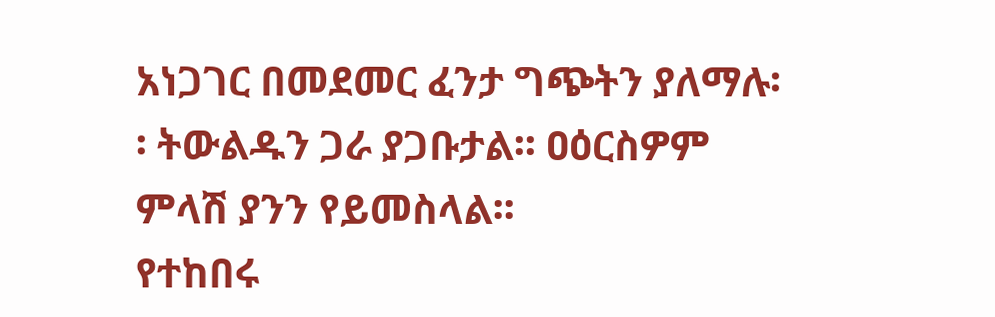አነጋገር በመደመር ፈንታ ግጭትን ያለማሉ፡፡ ትውልዱን ጋራ ያጋቡታል፡፡ ዐዕርስዎም ምላሽ ያንን የይመስላል፡፡
የተከበሩ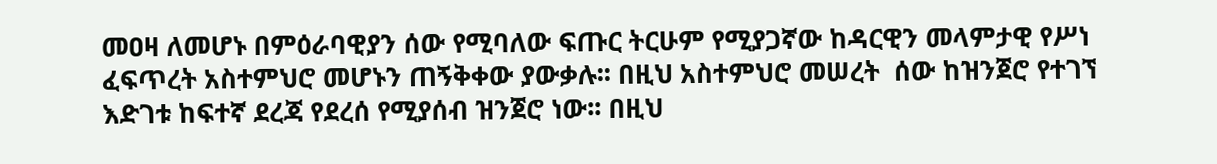መዐዛ ለመሆኑ በምዕራባዊያን ሰው የሚባለው ፍጡር ትርሁም የሚያጋኛው ከዳርዊን መላምታዊ የሥነ ፈፍጥረት አስተምህሮ መሆኑን ጠኝቅቀው ያውቃሉ፡፡ በዚህ አስተምህሮ መሠረት  ሰው ከዝንጀሮ የተገኘ እድገቱ ከፍተኛ ደረጃ የደረሰ የሚያሰብ ዝንጀሮ ነው፡፡ በዚህ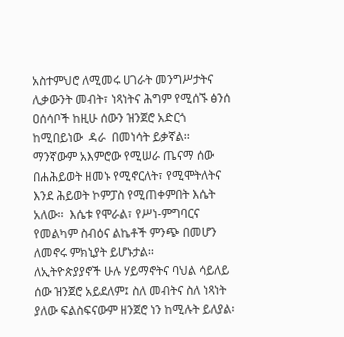አስተምህሮ ለሚመሩ ሀገራት መንግሥታትና ሊቃውንት መብት፣ ነጻነትና ሕግም የሚሰኙ ፅንሰ ዐሰሳቦች ከዚሁ ሰውን ዝንጀሮ አድርጎ ከሚበይነው  ዳራ  በመነሳት ይቃኛል፡፡ ማንኛውም አእምሮው የሚሠራ ጤናማ ሰው በሐሕይወት ዘመኑ የሚኖርለት፣ የሚሞትለትና እንደ ሕይወት ኮምፓስ የሚጠቀምበት እሴት አለው፡፡  እሴቱ የሞራል፣ የሥነ-ምግባርና የመልካም ስብዕና ልኬቶች ምንጭ በመሆን ለመኖሩ ምክኒያት ይሆኑታል፡፡
ለኢትዮጵያያኖች ሁሉ ሃይማኖትና ባህል ሳይለይ ሰው ዝንጀሮ አይደለም፤ ስለ መብትና ስለ ነጻነት  ያለው ፍልስፍናውም ዘንጀሮ ነን ከሚሉት ይለያል፡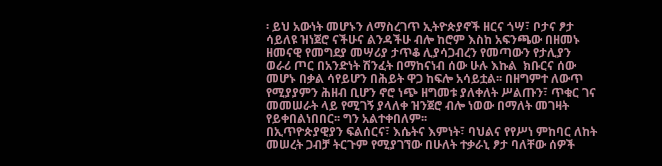፡ ይህ አውነት መሆኑን ለማስረገጥ ኢትዮጵያኖች ዘርና ጎሣ፣ ቦታና ፆታ ሳይለዩ ዝነጀሮ ናችሁና ልንዳችሁ ብሎ ከሮም እስከ አፍንጫው በዘመኑ ዘመናዊ የመግደያ መሣሪያ ታጥቆ ሊያሳጋብረን የመጣውን የታሊያን ወራሪ ጦር በአንድነት ሽንፈት በማከናነብ ሰው ሁሉ እኩል  ክቡርና ሰው መሆኑ በቃል ሳየይሆን በሕይት ዋጋ ከፍሎ አሳይቷል፡፡ በዘግምተ ለውጥ የሚያያምን ሕዘብ ቢሆን ኖሮ ነጭ ዘግመቱ ያለቀለት ሥልጡን፣ ጥቁር ገና መመሠራት ላይ የሚገኝ ያላለቀ ዝንጀሮ ብሎ ነወው በማለት መገዛት የይቀበልነበበር፡፡ ግን አልተቀበለም፡፡
በኢጥዮጵያዊያን ፍልሰርና፣ እሴትና እምነት፣ ባህልና የየሥነ ምከባር ለከት መሠረት ጋብቻ ትርጉም የሚያገኘው በሁለት ተቃራኒ ፆታ ባለቸው ሰዎች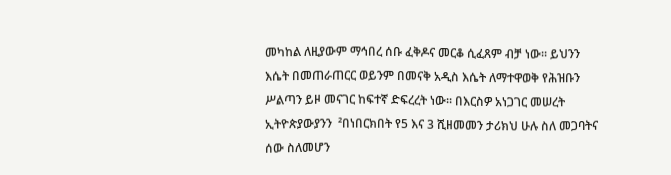መካከል ለዚያውም ማኅበረ ሰቡ ፈቅዶና መርቆ ሲፈጸም ብቻ ነው፡፡ ይህንን እሴት በመጠራጠርር ወይንም በመናቅ አዲስ እሴት ለማተዋወቅ የሕዝቡን ሥልጣን ይዞ መናገር ከፍተኛ ድፍረረት ነው፡፡ በእርስዎ አነጋገር መሠረት  ኢትዮጵያውያንን  ²በነበርክበት የ5 እና 3 ሺዘመመን ታሪክህ ሁሉ ስለ መጋባትና ሰው ስለመሆን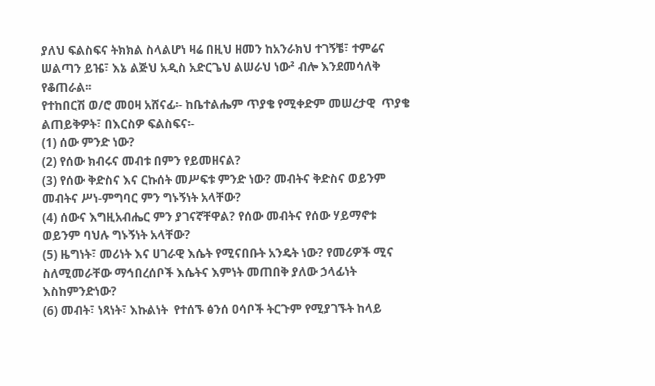ያለህ ፍልስፍና ትክክል ስላልሆነ ዛሬ በዚህ ዘመን ከአንራክህ ተገኝቼ፣ ተምሬና ሠልጣን ይዤ፣ እኔ ልጅህ አዲስ አድርጌህ ልሠራህ ነው² ብሎ እንደመሳለቅ የቆጠራል፡፡
የተከበርሽ ወ/ሮ መዐዛ አሸናፊ፡- ከቤተልሔም ጥያቄ የሚቀድም መሠረታዊ  ጥያቄ ልጠይቅዎት፣ በእርስዎ ፍልስፍና፡-
(1) ሰው ምንድ ነው?
(2) የሰው ክብሩና መብቱ በምን የይመዘናል?
(3) የሰው ቅድስና እና ርኩሰት መሥፍቱ ምንድ ነው? መብትና ቅድስና ወይንም መብትና ሥነ-ምግባር ምን ግኑኝነት አላቸው?
(4) ሰውና እግዚአብሔር ምን ያገናኛቸዋል? የሰው መብትና የሰው ሃይማኖቱ ወይንም ባህሉ ግኑኝነት አላቸው?
(5) ዜግነት፣ መሪነት እና ሀገራዊ እሴት የሚናበቡት አንዴት ነው? የመሪዎች ሚና ስለሚመራቸው ማኅበረሰቦች እሴትና እምነት መጠበቅ ያለው ኃላፊነት እስከምንድነው?
(6) መብት፣ ነጻነት፣ እኩልነት  የተሰኙ ፅንሰ ዐሳቦች ትርጉም የሚያገኙት ከላይ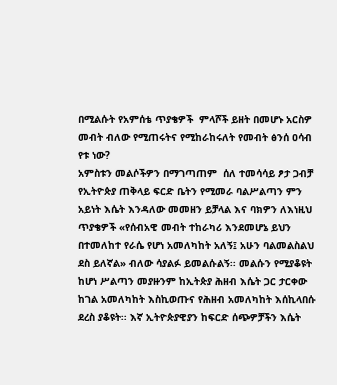በሚልሱት የአምሰቴ ጥያቄዎች  ምላሾች ይዘት በመሆኑ አርስዎ መብት ብለው የሚጠሩትና የሚከራከሩለት የመብት ፅንሰ ዐሳብ የቱ ነው?
አምስቱን መልሶችዎን በማገጣጠም  ሰለ ተመሳሳይ ፆታ ጋብቻ  የኢትዮጵያ ጠቅላይ ፍርድ ቤትን የሚመራ ባልሥልጣን ምን አይነት እሴት እንዳለው መመዘን ይቻላል እና ባክዎን ለእነዚህ ጥያቄዎች «የሰብአዊ መብት ተከራካሪ እንደመሆኔ ይህን በተመለከተ የራሴ የሆነ አመለካከት አለኝ፤ አሁን ባልመልስልህ ደስ ይለኛል» ብለው ሳያልፉ ይመልሱልኝ፡፡ መልሱን የሚያቆዩት ከሆነ ሥልጣን መያዙንም ከኢትጵያ ሕዘብ እሴት ጋር ታርቀው ከገል አመለካከት እስኪወጡና የሕዘብ አመለካከት እሰኪላበሱ  ደረስ ያቆዩት፡፡ እኛ ኢትዮጵያዊያን ከፍርድ ሰጭዎቻችን እሴት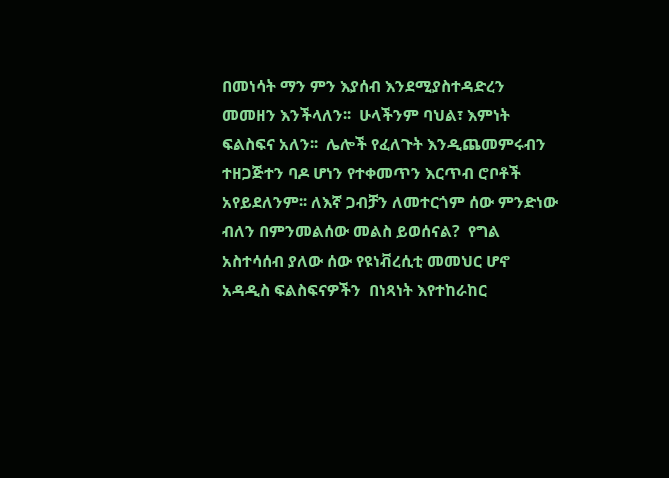በመነሳት ማን ምን እያሰብ እንደሚያስተዳድረን መመዘን እንችላለን፡፡  ሁላችንም ባህል፣ እምነት ፍልስፍና አለን፡፡  ሌሎች የፈለጉት እንዲጨመምሩብን ተዘጋጅተን ባዶ ሆነን የተቀመጥን እርጥብ ሮቦቶች አየይደለንም፡፡ ለእኛ ጋብቻን ለመተርጎም ሰው ምንድነው ብለን በምንመልሰው መልስ ይወሰናል?  የግል አስተሳሰብ ያለው ሰው የዩነቭረሲቲ መመህር ሆኖ አዳዲስ ፍልስፍናዎችን  በነጻነት እየተከራከር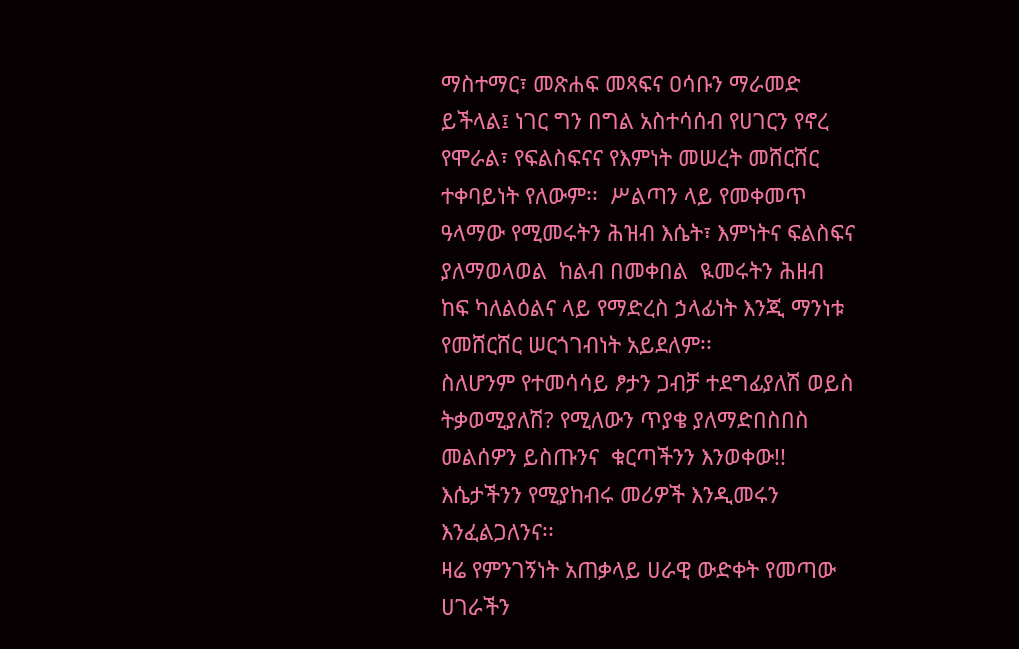ማስተማር፣ መጽሐፍ መጻፍና ዐሳቡን ማራመድ ይችላል፤ ነገር ግን በግል አስተሳሰብ የሀገርን የኖረ የሞራል፣ የፍልስፍናና የእምነት መሠረት መሸርሸር ተቀባይነት የለውም፡፡  ሥልጣን ላይ የመቀመጥ ዓላማው የሚመሩትን ሕዝብ እሴት፣ እምነትና ፍልስፍና ያለማወላወል  ከልብ በመቀበል  ዪመሩትን ሕዘብ ከፍ ካለልዕልና ላይ የማድረስ ኃላፊነት እንጂ ማንነቱ የመሸርሸር ሠርጎገብነት አይደለም፡፡
ስለሆንም የተመሳሳይ ፆታን ጋብቻ ተደግፊያለሽ ወይስ ትቃወሚያለሽ? የሚለውን ጥያቄ ያለማድበስበስ መልሰዎን ይስጡንና  ቁርጣችንን እንወቀው!! እሴታችንን የሚያከብሩ መሪዎች እንዲመሩን እንፈልጋለንና፡፡
ዛሬ የምንገኝነት አጠቃላይ ሀራዊ ውድቀት የመጣው ሀገራችን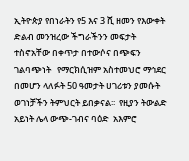ኢትዮጵያ የበነራትን የ5 እና 3 ሺ ዘመን የእውቀት ድልብ መንዝረው ችግራችንን መፍታት ተስኖአቸው በቀጥታ በተውሶና በጭፍን ገልባጭነት   የማርክሲዝም አስተመህሮ ማኅደር በመሆን ላለፉት 50 ዓመታት ሀገሪቱን ያመሱት ወገነቻችን ትምህርት ይበቃናል፡፡  የዚያን ትውልድ አይነት ሌላ ውጭ-ገብና ባዕድ  አእምሮ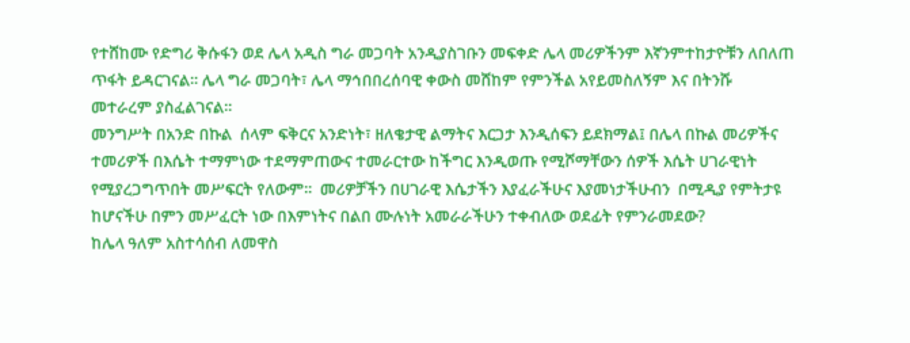የተሸከሙ የድግሪ ቅሱፋን ወደ ሌላ አዲስ ግራ መጋባት አንዲያስገቡን መፍቀድ ሌላ መሪዎችንም እኛንምተከታዮቹን ለበለጠ ጥፋት ይዳርገናል፡፡ ሌላ ግራ መጋባት፣ ሌላ ማኅበበረሰባዊ ቀውስ መሸከም የምንችል አየይመስለኝም እና በትንሹ መተራረም ያስፈልገናል፡፡
መንግሥት በአንድ በኩል  ሰላም ፍቅርና አንድነት፣ ዘለቄታዊ ልማትና እርጋታ እንዲሰፍን ይደክማል፤ በሌላ በኩል መሪዎችና ተመሪዎች በእሴት ተማምነው ተደማምጠውና ተመራርተው ከችግር እንዲወጡ የሚሾማቸውን ሰዎች እሴት ሀገራዊነት የሚያረጋግጥበት መሥፍርት የለውም፡፡  መሪዎቻችን በሀገራዊ እሴታችን እያፈራችሁና እያመነታችሁብን  በሚዲያ የምትታዩ ከሆናችሁ በምን መሥፈርት ነው በእምነትና በልበ ሙሉነት አመራራችሁን ተቀብለው ወደፊት የምንራመደው?
ከሌላ ዓለም አስተሳሰብ ለመዋስ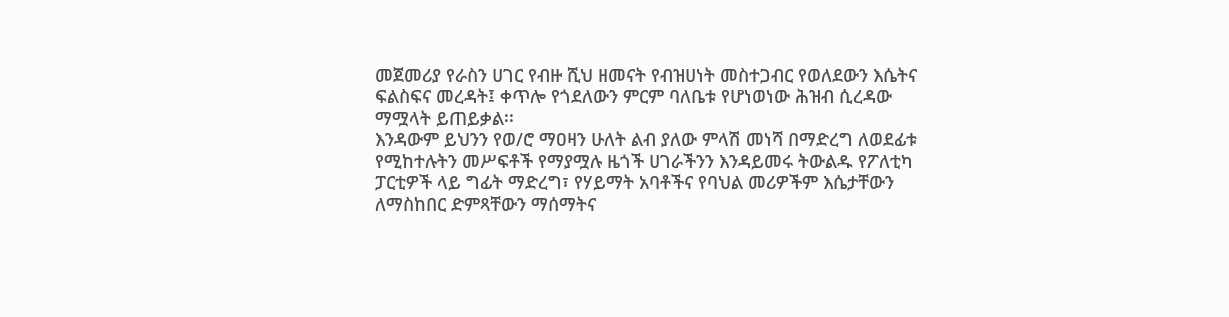መጀመሪያ የራስን ሀገር የብዙ ሺህ ዘመናት የብዝሀነት መስተጋብር የወለደውን እሴትና ፍልስፍና መረዳት፤ ቀጥሎ የጎደለውን ምርም ባለቤቱ የሆነወነው ሕዝብ ሲረዳው ማሟላት ይጠይቃል፡፡
እንዳውም ይህንን የወ/ሮ ማዐዛን ሁለት ልብ ያለው ምላሽ መነሻ በማድረግ ለወደፊቱ የሚከተሉትን መሥፍቶች የማያሟሉ ዜጎች ሀገራችንን እንዳይመሩ ትውልዱ የፖለቲካ ፓርቲዎች ላይ ግፊት ማድረግ፣ የሃይማት አባቶችና የባህል መሪዎችም እሴታቸውን ለማስከበር ድምጻቸውን ማሰማትና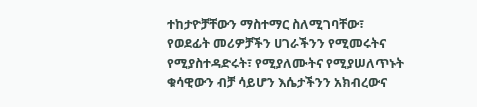ተከታዮቻቸውን ማስተማር ስለሚገባቸው፣
የወደፊት መሪዎቻችን ሀገራችንን የሚመሩትና የሚያስተዳድሩት፣ የሚያለሙትና የሚያሠለጥኑት  ቁሳዊውን ብቻ ሳይሆን እሴታችንን አክብረውና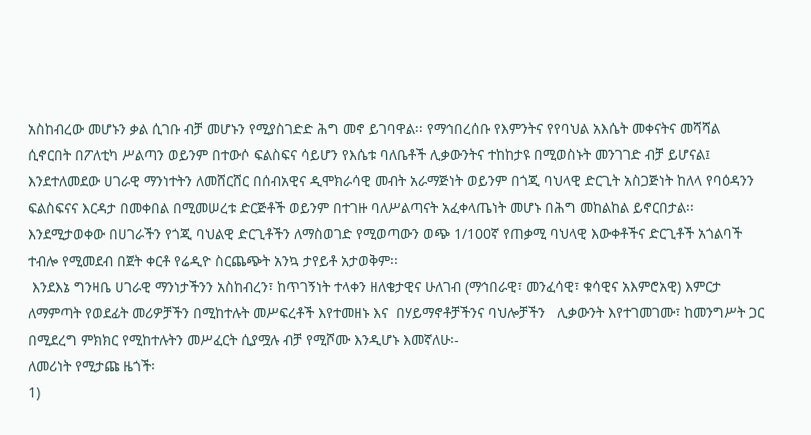አስከብረው መሆኑን ቃል ሲገቡ ብቻ መሆኑን የሚያስገድድ ሕግ መኖ ይገባዋል፡፡ የማኅበረሰቡ የእምንትና የየባህል አእሴት መቀናትና መሻሻል ሲኖርበት በፖለቲካ ሥልጣን ወይንም በተውሶ ፍልስፍና ሳይሆን የእሴቱ ባለቤቶች ሊቃውንትና ተከከታዩ በሚወስኑት መንገገድ ብቻ ይሆናል፤ እንደተለመደው ሀገራዊ ማንነተትን ለመሸርሸር በሰብአዊና ዲሞክራሳዊ መብት አራማጅነት ወይንም በጎጂ ባህላዊ ድርጊት አስጋጅነት ከለላ የባዕዳንን ፍልስፍናና እርዳታ በመቀበል በሚመሠረቱ ድርጅቶች ወይንም በተገዙ ባለሥልጣናት አፈቀላጤነት መሆኑ በሕግ መከልከል ይኖርበታል፡፡ እንደሚታወቀው በሀገራችን የጎጂ ባህልዊ ድርጊቶችን ለማስወገድ የሚወጣውን ወጭ 1/100ኛ የጠቃሚ ባህላዊ እውቀቶችና ድርጊቶች አጎልባች ተብሎ የሚመደብ በጀት ቀርቶ የሬዲዮ ስርጨጭት አንኳ ታየይቶ አታወቅም፡፡
 እንደእኔ ግንዛቤ ሀገራዊ ማንነታችንን አስከብረን፣ ከጥገኝነት ተላቀን ዘለቄታዊና ሁለገብ (ማኅበራዊ፣ መንፈሳዊ፣ ቁሳዊና አእምሮአዊ) እምርታ ለማምጣት የወደፊት መሪዎቻችን በሚከተሉት መሥፍረቶች እየተመዘኑ እና  በሃይማኖቶቻችንና ባህሎቻችን   ሊቃውንት እየተገመገሙ፣ ከመንግሥት ጋር በሚደረግ ምክክር የሚከተሉትን መሥፈርት ሲያሟሉ ብቻ የሚሾሙ እንዲሆኑ እመኛለሁ፡-
ለመሪነት የሚታጩ ዜጎች፡
1)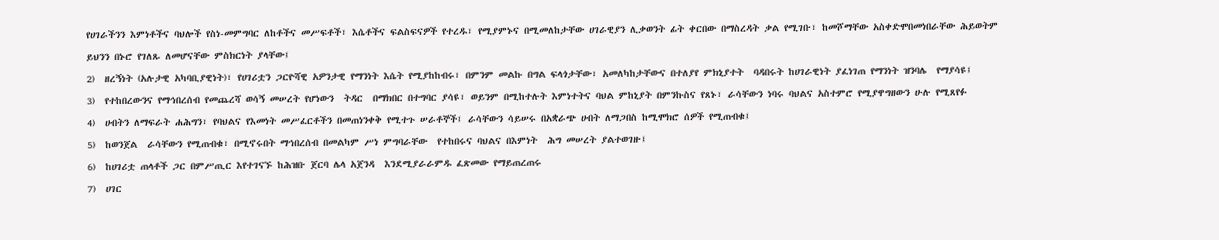የሀገራችንን እምነቶችና ባህሎች የስነ-መምግባር ለከቶችና መሥፍቶች፣ እሴቶችና ፍልስፍናዎች የተረዱ፣ የሚያምኑና በሚመለከታቸው ሀገራዊያን ሊቃወንት ፊት ቀርበው በማስረዳት ቃል የሚገቡ፣ ከመሾማቸው አስቀድሞበመነበራቸው ሕይወትም ይህንን በኑሮ የገለጹ ለመሆናቸው ምስክርነት ያላቸው፤
2)  ዘረኝነት (አሉታዊ አካባቢያዊነት)፣ የሀገሪቷን ጋርዮሻዊ አዎንታዊ የማንነት እሴት የሚያከከብሩ፣ በምንም መልኩ በግል ፍላጎታቸው፣ አመለካከታቸውና በተለያየ ምክኒያተት  ባዳበሩት ከሀገራዊነት ያፈነገጠ የማንነት ዝንባሌ  የማያሳዩ፤
3)  የተከበረውንና የማኅበረሰብ የመጨረሻ ወሳኝ መሠረት የሆነውን  ትዳር  በማክበር በተግባር ያሳዩ፣ ወይንም በሚከተሉት እምነተትና ባህል ምከኒያት በምንኩስና የጸኑ፣ ራሳቸውን ነባሩ ባህልና አስተምሮ የሚያዋግዘውን ሁሉ የሚጸየፉ
4)  ሀብትን ለማፍራት ሐሕግን፣ የባህልና የእመነት መሥፈርቶችን በመጠነንቀቅ የሚተጉ ሠራቶኞች፤ ራሳቸውን ሳይሠሩ በአቋራጭ ሀብት ለማጋበስ ከሚሞክሮ ሰዎች የሚጠብቁ፤
5)  ከወንጀል  ራሳቸውን የሚጠብቁ፣ በሚኖሩበት ማኅበረሰብ በመልካም ሥነ ምግባራቸው  የተከበሩና ባህልና በእምነት  ሕግ መሠረት ያልተወገዙ፤
6)  ከሀገሪቷ ጠላቶች ጋር በምሥጢር እየተገናኙ ከሕዝቡ ጀርባ ሌላ አጀንዳ  እንደሚያራራምዱ ፈጽመው የማይጠረጠሩ
7)  ሀገር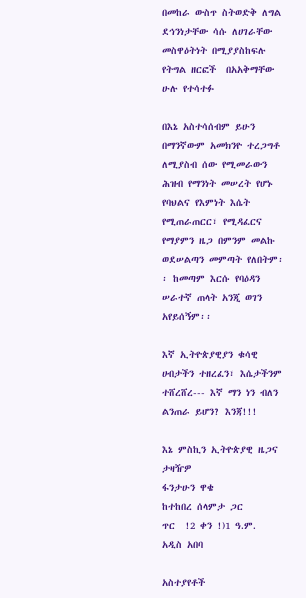በመከራ ውስጥ ስትወድቅ ለግል ደኅንነታቸው ሳሱ ለሀገራቸው መስዋዕትነት በሚያያስከፍሉ የትግል ዘርፎች  በአአቅማቸው ሁሉ የተሳተፉ

በእኔ አስተሳሰብም ይሁን በማንኛውም አመክንዮ ተረጋግቶ ለሚያስብ ሰው የሚመራውን ሕዝብ የማንነት መሠረት የሆኑ የባህልና የእምነት እሴት የሚጠራጠርር፣ የሚዳፈርና የማያምን ዜጋ በምንም መልኩ ወደሠልጣን መምጣት የለበትም፡፡ ከመጣም እርሱ የባዕዳን ሠራተኛ ጠላት አንጂ ወገን አየይሰኝም፡፡

እኛ ኢትዮጵያዊያን ቁሳዊ ሀብታችን ተዘረፈን፣ እሴታችንም ተሸረሸረ--- እኛ ማን ነን ብለን ልንጠራ ይሆን? እንጃ!!!

እኔ ምስኪን ኢትዮጵያዊ ዜጋና ታዛዥዎ
ፋንታሁን ዋቄ
ከተከበረ ሰላምታ ጋር
ጥር  !2 ቀን !)1 ዓ.ም.
አዲስ አበባ

አስተያየቶች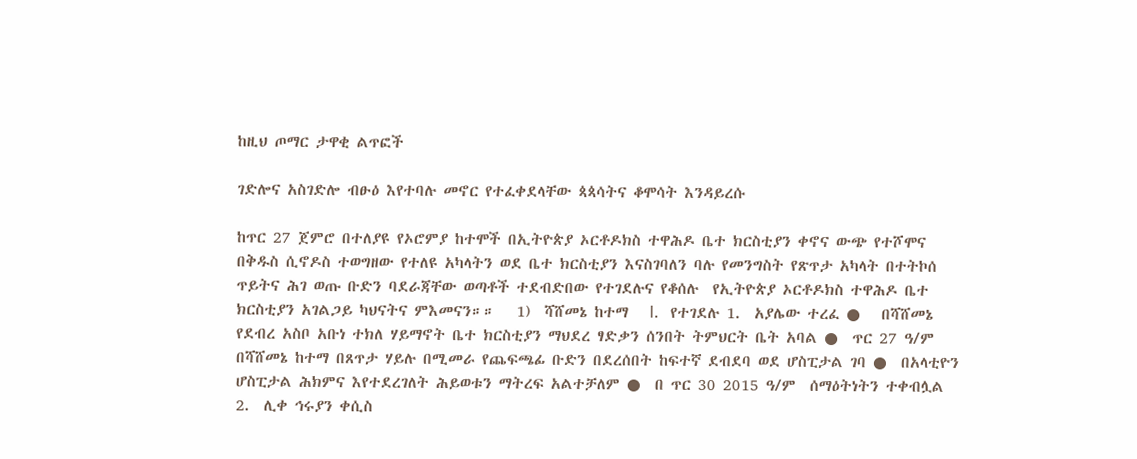ከዚህ ጦማር ታዋቂ ልጥፎች

ገድሎና አስገድሎ ብፁዕ እየተባሉ መኖር የተፈቀደላቸው ጳጳሳትና ቆሞሳት እንዳይረሱ

ከጥር 27 ጀምሮ በተለያዩ የኦሮምያ ከተሞች በኢትዮጵያ ኦርቶዶክስ ተዋሕዶ ቤተ ክርስቲያን ቀኖና ውጭ የተሾሞና በቅዱስ ሲኖዶስ ተወግዘው የተለዩ አካላትን ወደ ቤተ ክርስቲያን እናስገባለን ባሉ የመንግስት የጽጥታ አካላት በተትኮሰ ጥይትና ሕገ ወጡ ቡድን ባደራጃቸው ወጣቶች ተደብድበው የተገደሉና የቆሰሉ  የኢትዮጵያ ኦርቶዶክስ ተዋሕዶ ቤተ ክርስቲያን አገልጋይ ካህናትና ምእመናን።።   1)  ሻሸመኔ ከተማ   I.   የተገደሉ 1.  አያሌው ተረፈ ●   በሻሸመኔ የደብረ አስቦ አቡነ ተክለ ሃይማኖት ቤተ ክርስቲያን ማህደረ ፃድቃን ሰንበት ትምህርት ቤት አባል ●  ጥር 27 ዓ/ም በሻሸመኔ ከተማ በጸጥታ ሃይሉ በሚመራ የጨፍጫፊ ቡድን በደረሰበት ከፍተኛ ደብደባ ወደ ሆስፒታል ገባ ●  በአላቲዮን ሆስፒታል ሕክምና እየተደረገለት ሕይወቱን ማትረፍ አልተቻለም ●  በ ጥር 30 2015 ዓ/ም  ሰማዕትነትን ተቀብሏል       2.  ሊቀ ኅሩያን ቀሲስ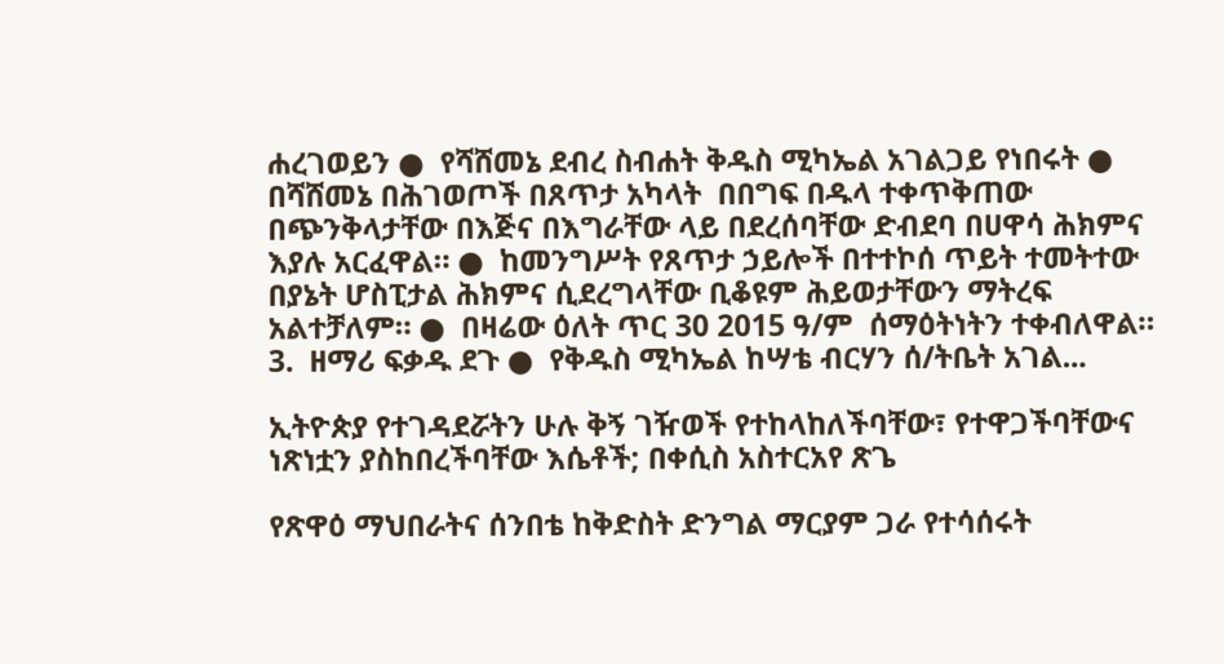ሐረገወይን ●  የሻሸመኔ ደብረ ስብሐት ቅዱስ ሚካኤል አገልጋይ የነበሩት ●  በሻሸመኔ በሕገወጦች በጸጥታ አካላት  በበግፍ በዱላ ተቀጥቅጠው በጭንቅላታቸው በእጅና በእግራቸው ላይ በደረሰባቸው ድብደባ በሀዋሳ ሕክምና እያሉ አርፈዋል። ●  ከመንግሥት የጸጥታ ኃይሎች በተተኮሰ ጥይት ተመትተው  በያኔት ሆስፒታል ሕክምና ሲደረግላቸው ቢቆዩም ሕይወታቸውን ማትረፍ አልተቻለም። ●  በዛሬው ዕለት ጥር 30 2015 ዓ/ም  ሰማዕትነትን ተቀብለዋል።     3.  ዘማሪ ፍቃዱ ደጉ ●  የቅዱስ ሚካኤል ከሣቴ ብርሃን ሰ/ትቤት አገል...

ኢትዮጵያ የተገዳደሯትን ሁሉ ቅኝ ገዥወች የተከላከለችባቸው፣ የተዋጋችባቸውና ነጽነቷን ያስከበረችባቸው እሴቶች; በቀሲስ አስተርአየ ጽጌ

የጽዋዕ ማህበራትና ሰንበቴ ከቅድስት ድንግል ማርያም ጋራ የተሳሰሩት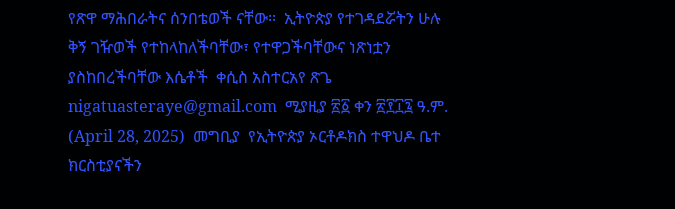የጽዋ ማሕበራትና ሰንበቴወች ናቸው፡፡  ኢትዮጵያ የተገዳደሯትን ሁሉ ቅኝ ገዥወች የተከላከለችባቸው፣ የተዋጋችባቸውና ነጽነቷን ያስከበረችባቸው እሴቶች  ቀሲስ አስተርአየ ጽጌ  nigatuasteraye@gmail.com  ሚያዚያ ፳፩ ቀን ፳፻፲፯ ዓ.ም.  (April 28, 2025)  መግቢያ  የኢትዮጵያ ኦርቶዶክስ ተዋህዶ ቤተ ክርስቲያናችን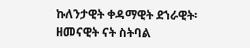ኩለንታዊት ቀዳማዊት ደኀራዊት፡ ዘመናዊት ናት ስትባል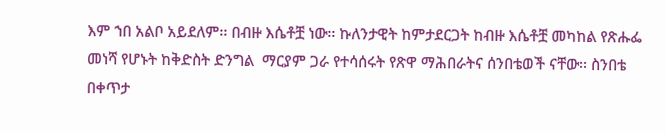እም ኀበ አልቦ አይደለም፡፡ በብዙ እሴቶቿ ነው፡፡ ኩለንታዊት ከምታደርጋት ከብዙ እሴቶቿ መካከል የጽሑፌ መነሻ የሆኑት ከቅድስት ድንግል  ማርያም ጋራ የተሳሰሩት የጽዋ ማሕበራትና ሰንበቴወች ናቸው፡፡ ስንበቴ በቀጥታ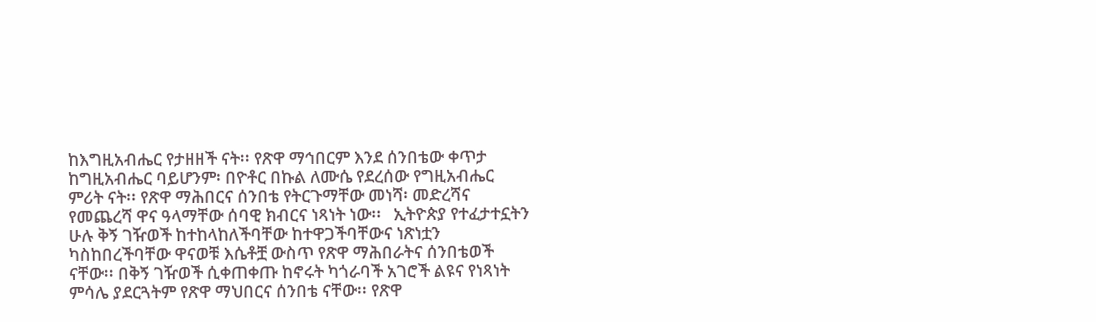ከእግዚአብሔር የታዘዘች ናት፡፡ የጽዋ ማኅበርም እንደ ሰንበቴው ቀጥታ ከግዚአብሔር ባይሆንም፡ በዮቶር በኩል ለሙሴ የደረሰው የግዚአብሔር ምሪት ናት፡፡ የጽዋ ማሕበርና ሰንበቴ የትርጉማቸው መነሻ፡ መድረሻና የመጨረሻ ዋና ዓላማቸው ሰባዊ ክብርና ነጻነት ነው፡፡   ኢትዮጵያ የተፈታተኗትን ሁሉ ቅኝ ገዥወች ከተከላከለችባቸው ከተዋጋችባቸውና ነጽነቷን ካስከበረችባቸው ዋናወቹ እሴቶቿ ውስጥ የጽዋ ማሕበራትና ሰንበቴወች ናቸው፡፡ በቅኝ ገዥወች ሲቀጠቀጡ ከኖሩት ካጎራባች አገሮች ልዩና የነጻነት ምሳሌ ያደርጓትም የጽዋ ማህበርና ሰንበቴ ናቸው፡፡ የጽዋ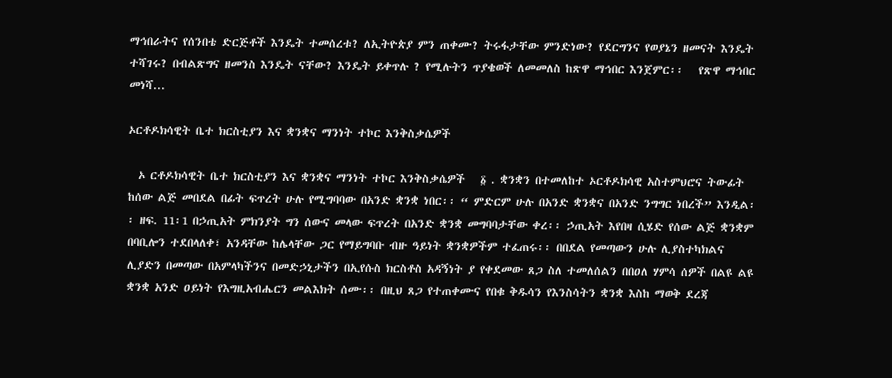ማኅበራትና የሰንበቴ ድርጅቶች እንዴት ተመሰረቱ? ለኢትዮጵያ ምን ጠቀሙ? ትሩፋታቸው ምንድነው? የደርግንና የወያኔን ዘመናት እንዴት ተሻገሩ? በብልጽግና ዘመንስ እንዴት ናቸው? እንዴት ይቀጥሉ ? የሚሉትን ጥያቄወች ለመመለስ ከጽዋ ማኅበር እንጀምር፡፡   የጽዋ ማኅበር መነሻ...

ኦርቶዶክሳዊት ቤተ ክርስቲያን እና ቋንቋና ማንነት ተኮር እንቅስቃሴዎች

  ኦ ርቶዶክሳዊት ቤተ ክርስቲያን እና ቋንቋና ማንነት ተኮር እንቅስቃሴዎች   ፩ . ቋንቋን በተመለከተ ኦርቶዶክሳዊ አስተምህሮና ትውፊት ከሰው ልጅ መበደል በፊት ፍጥረት ሁሉ የሚግባባው በአንድ ቋንቋ ነበር፡፡ “ ምድርም ሁሉ በአንድ ቋንቋና በአንድ ንግግር ነበረች” እንዲል፡፡ ዘፍ. 11፡1 በኃጢአት ምክንያት ግን ሰውና መላው ፍጥረት በአንድ ቋንቋ መግባባታቸው ቀረ፡፡ ኃጢአት እየበዛ ሲሄድ የሰው ልጅ ቋንቋም በባቢሎን ተደበላለቀ፣ አንዳቸው ከሌላቸው ጋር የማይግባቡ ብዙ ዓይነት ቋንቋዎችም ተፈጠሩ፡፡ በበደል የመጣውን ሁሉ ሊያስተካክልና ሊያድን በመጣው በአምላካችንና በመድኃኒታችን በኢየሱስ ክርስቶስ አዳኝነት ያ የቀደመው ጸጋ ስለ ተመለሰልን በበዐለ ሃምሳ ሰዎች በልዩ ልዩ ቋንቋ አንድ ዐይነት የእግዚአብሔርን መልእክት ሰሙ፡፡ በዚህ ጸጋ የተጠቀሙና የበቁ ቅዱሳን የእንስሳትን ቋንቋ እስከ ማወቅ ደረጃ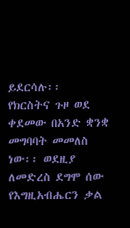ይደርሳሉ፡፡   የክርስትና ጉዞ ወደ ቀደመው በአንድ ቋንቋ መግባባት መመለስ ነው፡፡ ወደዚያ ለመድረስ ደግሞ ሰው የእግዚአብሔርን ቃል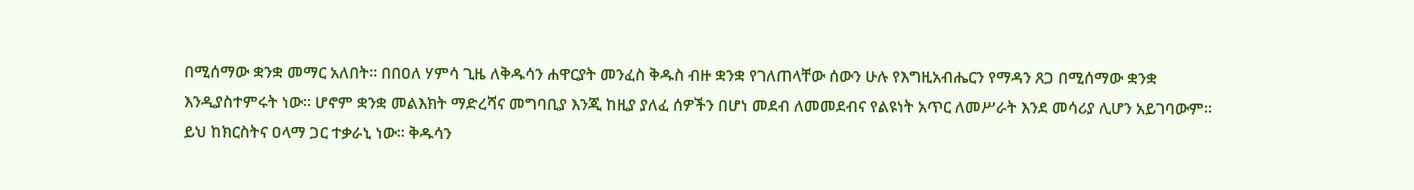በሚሰማው ቋንቋ መማር አለበት፡፡ በበዐለ ሃምሳ ጊዜ ለቅዱሳን ሐዋርያት መንፈስ ቅዱስ ብዙ ቋንቋ የገለጠላቸው ሰውን ሁሉ የእግዚአብሔርን የማዳን ጸጋ በሚሰማው ቋንቋ እንዲያስተምሩት ነው፡፡ ሆኖም ቋንቋ መልእክት ማድረሻና መግባቢያ እንጂ ከዚያ ያለፈ ሰዎችን በሆነ መደብ ለመመደብና የልዩነት አጥር ለመሥራት እንደ መሳሪያ ሊሆን አይገባውም፡፡ ይህ ከክርስትና ዐላማ ጋር ተቃራኒ ነው፡፡ ቅዱሳን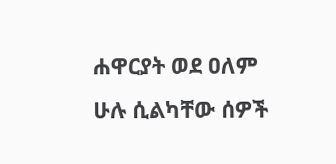ሐዋርያት ወደ ዐለም ሁሉ ሲልካቸው ሰዎች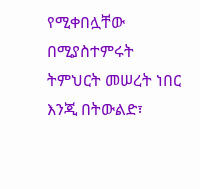የሚቀበሏቸው በሚያስተምሩት ትምህርት መሠረት ነበር እንጂ በትውልድ፣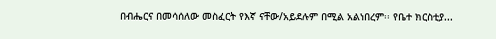በብሔርና በመሳሰለው መስፈርት የእኛ ናቸው/አይደሉም በሚል አልነበረም፡፡ የቤተ ክርስቲያ...